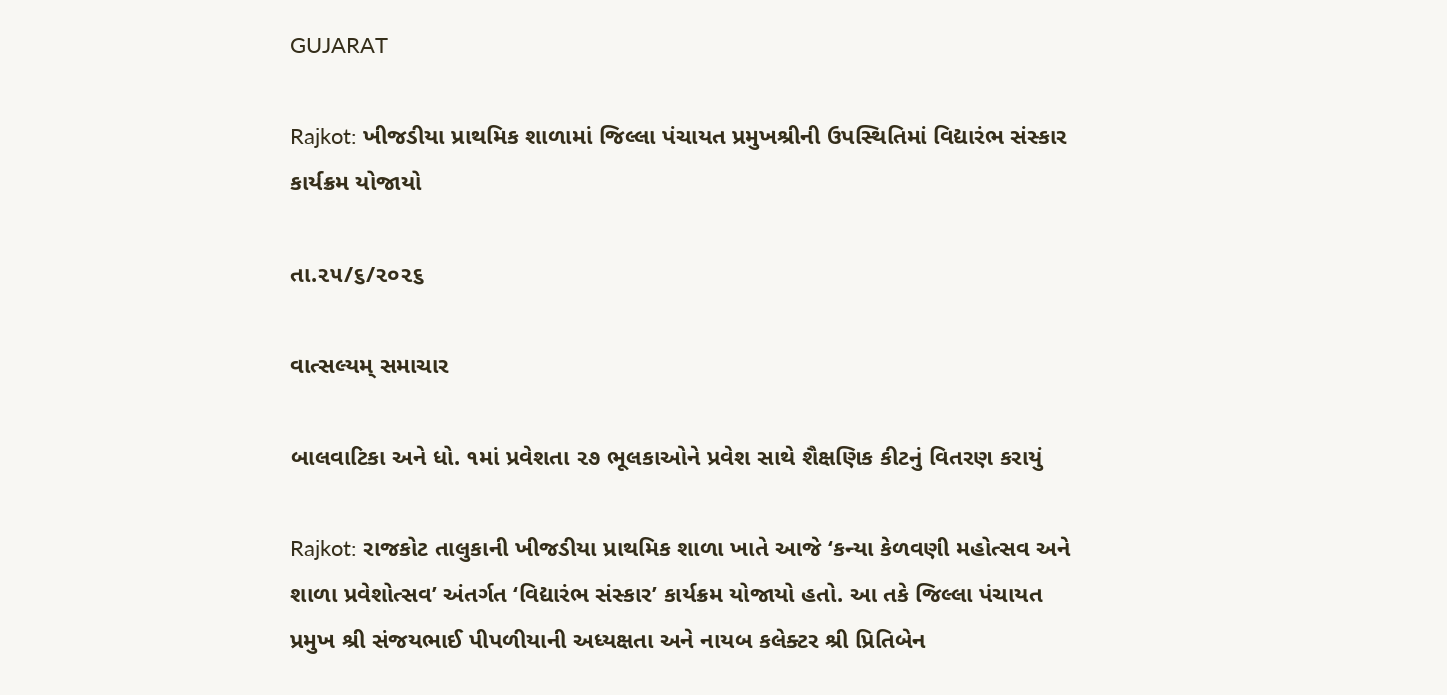GUJARAT

Rajkot: ખીજડીયા પ્રાથમિક શાળામાં જિલ્લા પંચાયત પ્રમુખશ્રીની ઉપસ્થિતિમાં વિદ્યારંભ સંસ્કાર કાર્યક્રમ યોજાયો

તા.૨૫/૬/૨૦૨૬

વાત્સલ્યમ્ સમાચાર

બાલવાટિકા અને ધો. ૧માં પ્રવેશતા ૨૭ ભૂલકાઓને પ્રવેશ સાથે શૈક્ષણિક કીટનું વિતરણ કરાયું

Rajkot: રાજકોટ તાલુકાની ખીજડીયા પ્રાથમિક શાળા ખાતે આજે ‘કન્યા કેળવણી મહોત્સવ અને શાળા પ્રવેશોત્સવ’ અંતર્ગત ‘વિદ્યારંભ સંસ્કાર’ કાર્યક્રમ યોજાયો હતો. આ તકે જિલ્લા પંચાયત પ્રમુખ શ્રી સંજયભાઈ પીપળીયાની અધ્યક્ષતા અને નાયબ કલેક્ટર શ્રી પ્રિતિબેન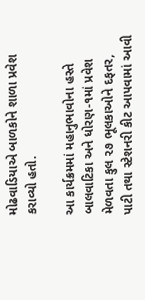મોઢવાડિયાએ બાળકોને શાળા પ્રવેશ કરાવ્યો હતો.

આ કાર્યક્રમમાં મહાનુભાવોના હસ્તે બાલવાટિકા અને ધોરણ-૧માં પ્રવેશ મેળવતા કુલ ૨૭ ભૂલકાઓને દફતર, પાટી તથા સ્ટેશનરી કીટ આપવામાં આવી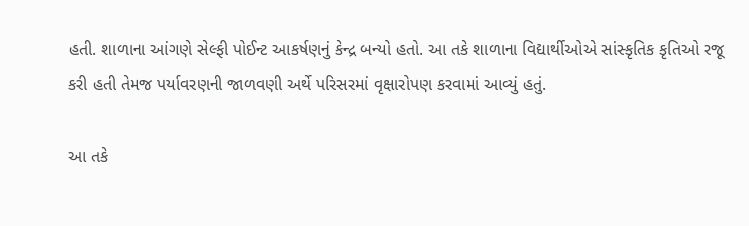હતી. શાળાના આંગણે સેલ્ફી પોઈન્ટ આકર્ષણનું કેન્દ્ર બન્યો હતો. આ તકે શાળાના વિદ્યાર્થીઓએ સાંસ્કૃતિક કૃતિઓ રજૂ કરી હતી તેમજ પર્યાવરણની જાળવણી અર્થે પરિસરમાં વૃક્ષારોપણ કરવામાં આવ્યું હતું.

આ તકે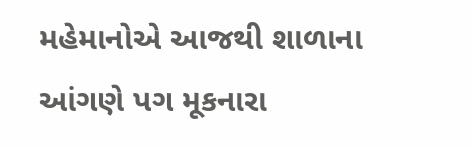મહેમાનોએ આજથી શાળાના આંગણે પગ મૂકનારા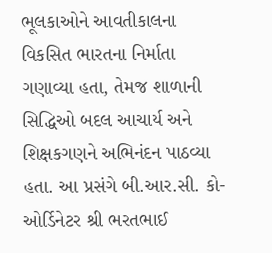ભૂલકાઓને આવતીકાલના વિકસિત ભારતના નિર્માતા ગણાવ્યા હતા, તેમજ શાળાની સિદ્ધિઓ બદલ આચાર્ય અને શિક્ષકગણને અભિનંદન પાઠવ્યા હતા. આ પ્રસંગે બી.આર.સી. કો-ઓર્ડિનેટર શ્રી ભરતભાઈ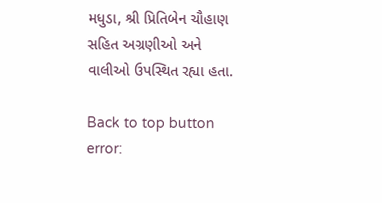મધુડા, શ્રી પ્રિતિબેન ચૌહાણ સહિત અગ્રણીઓ અને વાલીઓ ઉપસ્થિત રહ્યા હતા.

Back to top button
error: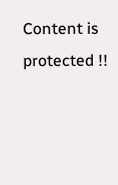Content is protected !!